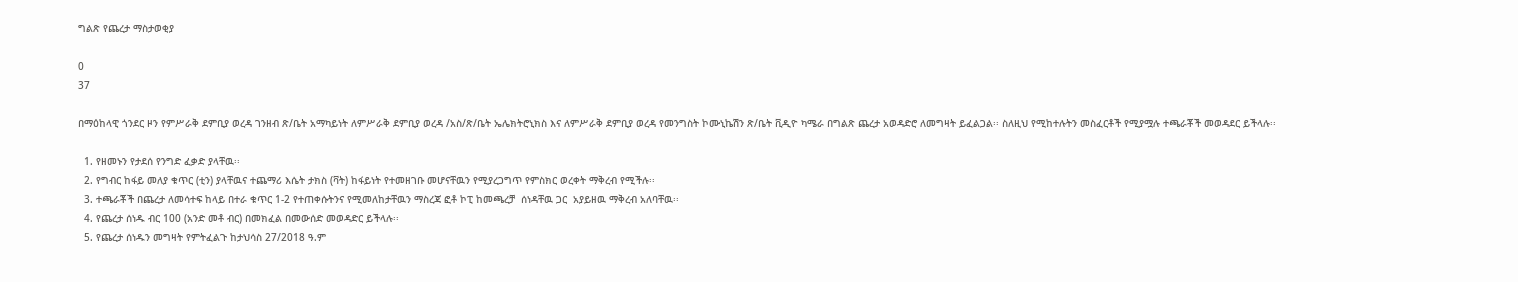ግልጽ የጨረታ ማስታወቂያ

0
37

በማዕከላዊ ጎንደር ዞን የምሥራቅ ደምቢያ ወረዳ ገንዘብ ጽ/ቤት አማካይነት ለምሥራቅ ደምቢያ ወረዳ /አስ/ጽ/ቤት ኤሌክትሮኒክስ እና ለምሥራቅ ደምቢያ ወረዳ የመንግስት ኮሙኒኬሽን ጽ/ቤት ቪዲዮ ካሜራ በግልጽ ጨረታ አወዳድሮ ለመግዛት ይፈልጋል፡፡ ስለዚህ የሚከተሉትን መስፈርቶች የሚያሟሉ ተጫራቾች መወዳደር ይችላሉ፡፡

  1. የዘመኑን የታደሰ የንግድ ፈቃድ ያላቸዉ፡፡
  2. የግብር ከፋይ መለያ ቁጥር (ቲን) ያላቸዉና ተጨማሪ እሴት ታክስ (ቫት) ከፋይነት የተመዘገቡ መሆናቸዉን የሚያረጋግጥ የምስክር ወረቀት ማቅረብ የሚችሉ፡፡
  3. ተጫራቾች በጨረታ ለመሳተፍ ከላይ በተራ ቁጥር 1-2 የተጠቀሱትንና የሚመለከታቸዉን ማስረጃ ፎቶ ኮፒ ከመጫረቻ  ሰነዳቸዉ ጋር  አያይዘዉ ማቅረብ አለባቸዉ፡፡
  4. የጨረታ ሰነዱ ብር 100 (አንድ መቶ ብር) በመክፈል በመውሰድ መወዳድር ይችላሉ፡፡
  5. የጨረታ ሰነዱን መግዛት የምትፈልጉ ከታህሳስ 27/2018 ዓ.ም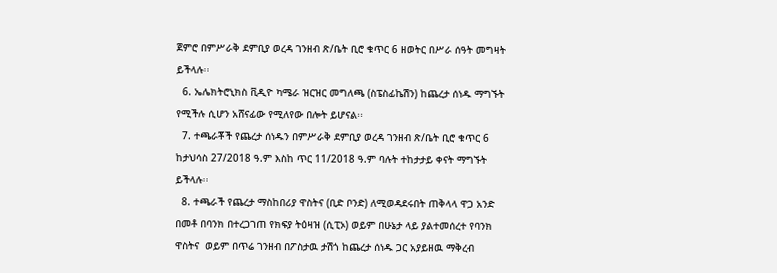ጀምሮ በምሥራቅ ደምቢያ ወረዳ ገንዘብ ጽ/ቤት ቢሮ ቁጥር 6 ዘወትር በሥራ ሰዓት መግዛት ይችላሉ፡፡
  6. ኤሌክትሮኒክስ ቪዲዮ ካሜራ ዝርዝር መግለጫ (ስፔስፊኬሽን) ከጨረታ ሰነዱ ማግኙት የሚችሉ ሲሆን አሸናፊው የሚለየው በሎት ይሆናል፡፡
  7. ተጫራቾች የጨረታ ሰነዱን በምሥራቅ ደምቢያ ወረዳ ገንዘብ ጽ/ቤት ቢሮ ቁጥር 6 ከታህሳስ 27/2018 ዓ.ም እስከ ጥር 11/2018 ዓ.ም ባሉት ተከታታይ ቀናት ማግኙት ይችላሉ፡፡
  8. ተጫራች የጨረታ ማስከበሪያ ዋስትና (ቢድ ቦንድ) ለሚወዳደሩበት ጠቅላላ ዋጋ አንድ በመቶ በባንክ በተረጋገጠ የክፍያ ትዕዛዝ (ሲፒኦ) ወይም በሁኔታ ላይ ያልተመሰረተ የባንክ ዋስትና  ወይም በጥሬ ገንዘብ በፖስታዉ ታሽጎ ከጨረታ ሰነዱ ጋር አያይዘዉ ማቅረብ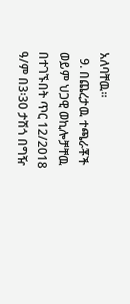አለባቸዉ፡፡
  9. በጨረታዉ ተጫራቾች ወይም ህጋዊ ወኪሎቻቸዉ በተገኙበት ጥር 12/2018 ዓ/ም በ3፡30 ታሽጎ በግዥ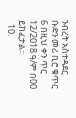ንብረት አስተዳደር ቡድን መሪ ቢሮ ቁጥር 6 በዚህ ቀን ጥር 12/2018 ዓ/ም በ00 ይከፈታል፡፡
  10.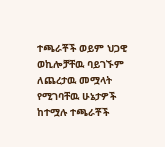ተጫራቾች ወይም ህጋዊ ወኪሎቻቸዉ ባይገኙም ለጨረታዉ መሟላት የሚገባቸዉ ሁኔታዎች ከተሟሉ ተጫራቾች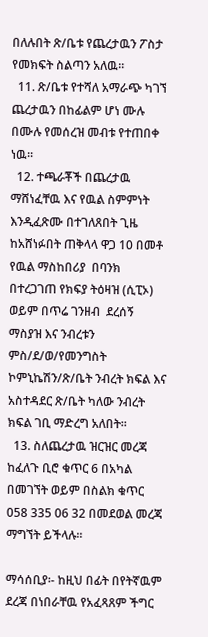በለሉበት ጽ/ቤቱ የጨረታዉን ፖስታ የመክፍት ስልጣን አለዉ፡፡
  11. ጽ/ቤቱ የተሻለ አማራጭ ካገኘ ጨረታዉን በከፊልም ሆነ ሙሉ በሙሉ የመሰረዝ መብቱ የተጠበቀ ነዉ፡፡
  12. ተጫራቾች በጨረታዉ ማሸነፈቸዉ እና የዉል ስምምነት እንዲፈጽሙ በተገለጸበት ጊዜ ከአሸነፉበት ጠቅላላ ዋጋ 10 በመቶ የዉል ማስከበሪያ  በባንክ በተረጋገጠ የክፍያ ትዕዛዝ (ሲፒኦ) ወይም በጥሬ ገንዘብ  ደረሰኝ ማስያዝ እና ንብረቱን ምስ/ደ/ወ/የመንግስት ኮምኒኬሽን/ጽ/ቤት ንብረት ክፍል እና አስተዳደር ጽ/ቤት ካለው ንብረት ክፍል ገቢ ማድረግ አለበት፡፡
  13. ስለጨረታዉ ዝርዝር መረጃ ከፈለጉ ቢሮ ቁጥር 6 በአካል በመገኘት ወይም በስልክ ቁጥር 058 335 06 32 በመደወል መረጃ ማግኘት ይችላሉ፡፡

ማሳሰቢያ፡- ከዚህ በፊት በየትኛዉም ደረጃ በነበራቸዉ የአፈጻጸም ችግር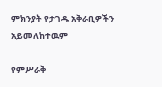ምክንያት የታገዱ አቅራቢዎችን አይመለከተዉም

የምሥራቅ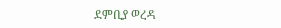ደምቢያ ወረዳ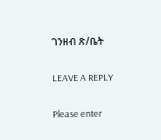ገንዘብ ጽ/ቤት

LEAVE A REPLY

Please enter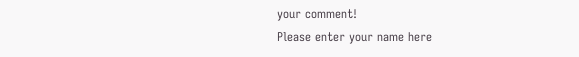your comment!
Please enter your name here